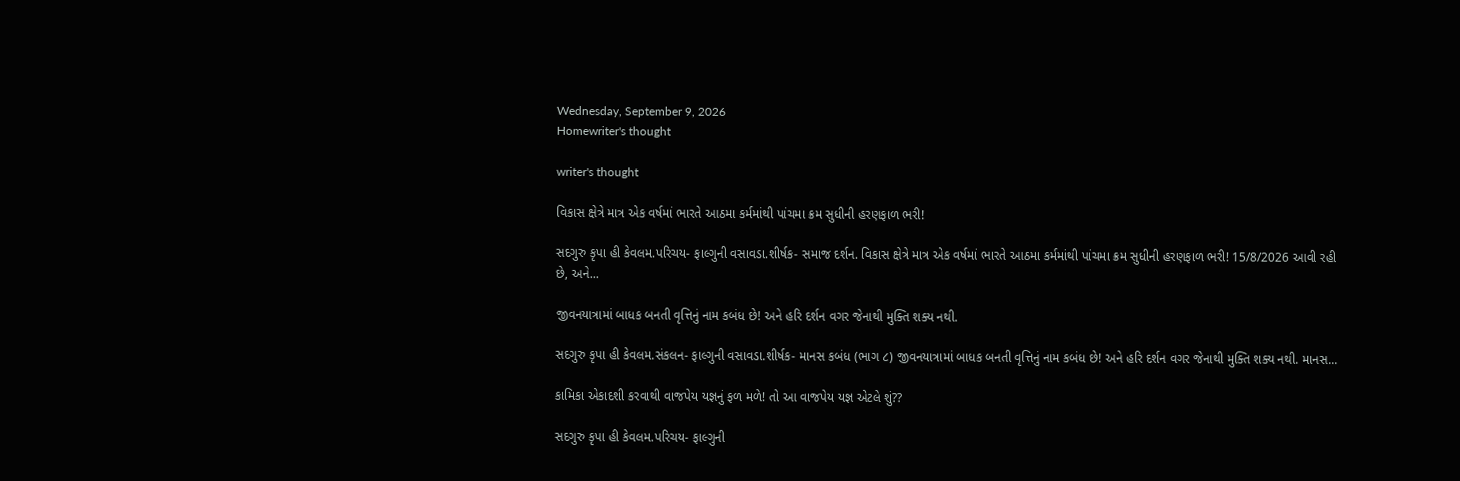Wednesday, September 9, 2026
Homewriter's thought

writer's thought

વિકાસ ક્ષેત્રે માત્ર એક વર્ષમાં ભારતે આઠમા કર્મમાંથી પાંચમા ક્રમ સુધીની હરણફાળ ભરી!

સદગુરુ કૃપા હી કેવલમ.પરિચય- ફાલ્ગુની વસાવડા.શીર્ષક- સમાજ દર્શન. વિકાસ ક્ષેત્રે માત્ર એક વર્ષમાં ભારતે આઠમા કર્મમાંથી પાંચમા ક્રમ સુધીની હરણફાળ ભરી! 15/8/2026 આવી રહી છે, અને...

જીવનયાત્રામાં બાધક બનતી વૃત્તિનું નામ કબંધ છે! અને હરિ દર્શન વગર જેનાથી મુક્તિ શક્ય નથી.

સદગુરુ કૃપા હી કેવલમ.સંકલન- ફાલ્ગુની વસાવડા.શીર્ષક- માનસ કબંધ (ભાગ ૮) જીવનયાત્રામાં બાધક બનતી વૃત્તિનું નામ કબંધ છે! અને હરિ દર્શન વગર જેનાથી મુક્તિ શક્ય નથી. માનસ...

કામિકા એકાદશી કરવાથી વાજપેય યજ્ઞનું ફળ મળે! તો આ વાજપેય યજ્ઞ એટલે શું??

સદગુરુ કૃપા હી કેવલમ.પરિચય- ફાલ્ગુની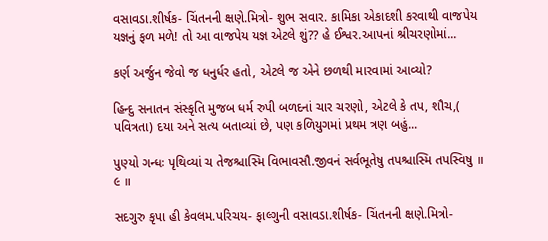વસાવડા.શીર્ષક- ચિંતનની ક્ષણે.મિત્રો- શુભ સવાર. કામિકા એકાદશી કરવાથી વાજપેય યજ્ઞનું ફળ મળે! તો આ વાજપેય યજ્ઞ એટલે શું?? હે ઈશ્વર.આપનાં શ્રીચરણોમાં...

કર્ણ અર્જુન જેવો જ ધનુર્ધર હતો, એટલે જ એને છળથી મારવામાં આવ્યો?

હિન્દુ સનાતન સંસ્કૃતિ મુજબ ધર્મ રુપી બળદનાં ચાર ચરણો, એટલે કે તપ, શૌચ,( પવિત્રતા) દયા અને સત્ય બતાવ્યાં છે, પણ કળિયુગમાં પ્રથમ ત્રણ બહું...

પુણ્યો ગન્ધઃ પૃથિવ્યાં ચ તેજશ્ચાસ્મિ વિભાવસૌ.જીવનં સર્વભૂતેષુ તપશ્ચાસ્મિ તપસ્વિષુ ॥ ૯ ॥

સદગુરુ કૃપા હી કેવલમ.પરિચય- ફાલ્ગુની વસાવડા.શીર્ષક- ચિંતનની ક્ષણે.મિત્રો-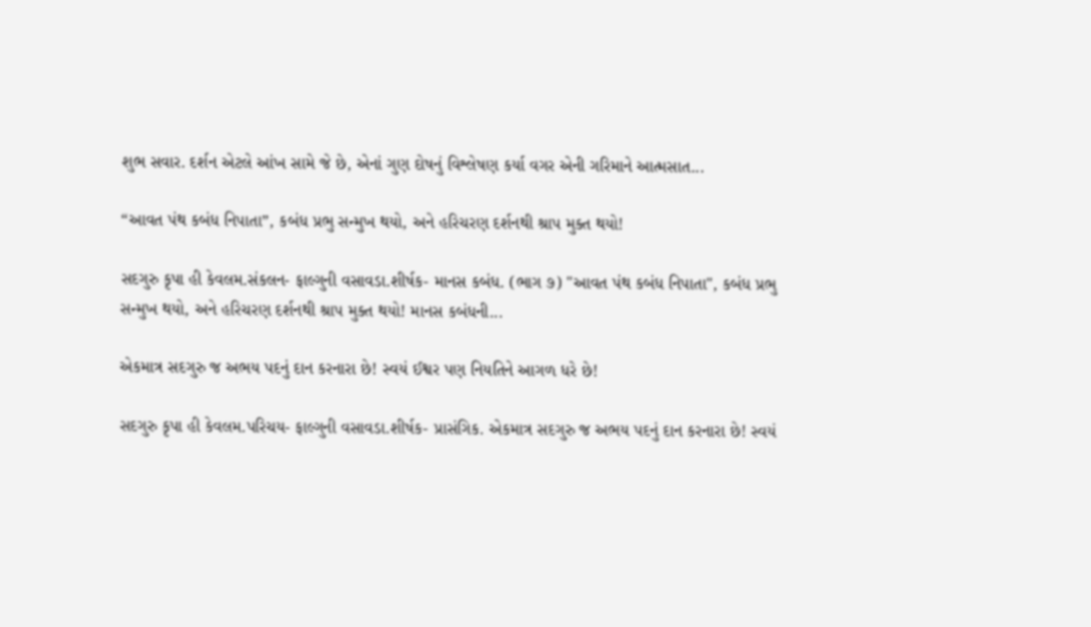શુભ સવાર. દર્શન એટલે આંખ સામે જે છે, એનાં ગુણ દોષનું વિશ્લેષણ કર્યા વગર એની ગરિમાને આત્મસાત...

“આવત પંથ કબંધ નિપાતા”, કબંધ પ્રભુ સન્મુખ થયો, અને હરિચરણ દર્શનથી શ્રાપ મુક્ત થયો!

સદગુરુ કૃપા હી કેવલમ.સંકલન- ફાલ્ગુની વસાવડા.શીર્ષક- માનસ કબંધ. (ભાગ ૭) "આવત પંથ કબંધ નિપાતા", કબંધ પ્રભુ સન્મુખ થયો, અને હરિચરણ દર્શનથી શ્રાપ મુક્ત થયો! માનસ કબંધની...

એકમાત્ર સદગુરુ જ અભય પદનું દાન કરનારા છે! સ્વયં ઈશ્વર પણ નિયતિને આગળ ધરે છે!

સદગુરુ કૃપા હી કેવલમ.પરિચય- ફાલ્ગુની વસાવડા.શીર્ષક- પ્રાસંગિક. એકમાત્ર સદગુરુ જ અભય પદનું દાન કરનારા છે! સ્વયં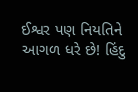ઈશ્વર પણ નિયતિને આગળ ધરે છે! હિંદુ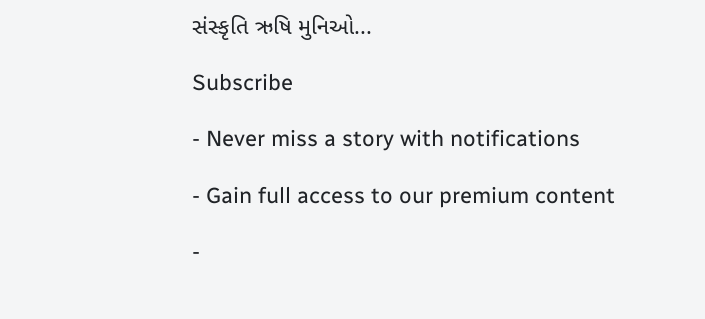સંસ્કૃતિ ઋષિ મુનિઓ...

Subscribe

- Never miss a story with notifications

- Gain full access to our premium content

-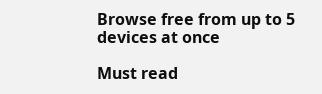Browse free from up to 5 devices at once

Must read